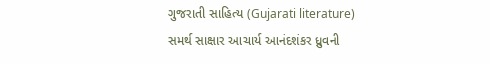ગુજરાતી સાહિત્ય (Gujarati literature)
સમર્થ સાક્ષાર આચાર્ય આનંદશંકર ધ્રુવની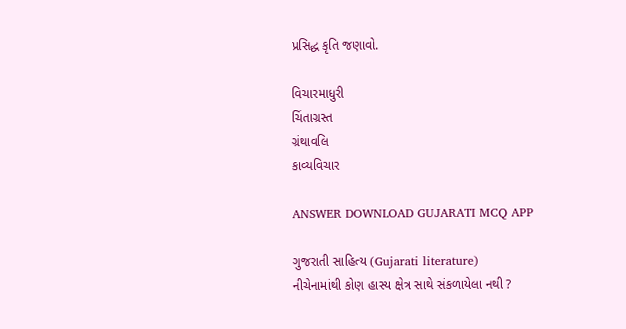પ્રસિદ્ધ કૃતિ જણાવો.

વિચારમાધુરી
ચિંતાગ્રસ્ત
ગ્રંથાવલિ
કાવ્યવિચાર

ANSWER DOWNLOAD GUJARATI MCQ APP

ગુજરાતી સાહિત્ય (Gujarati literature)
નીચેનામાંથી કોણ હાસ્ય ક્ષેત્ર સાથે સંકળાયેલા નથી ?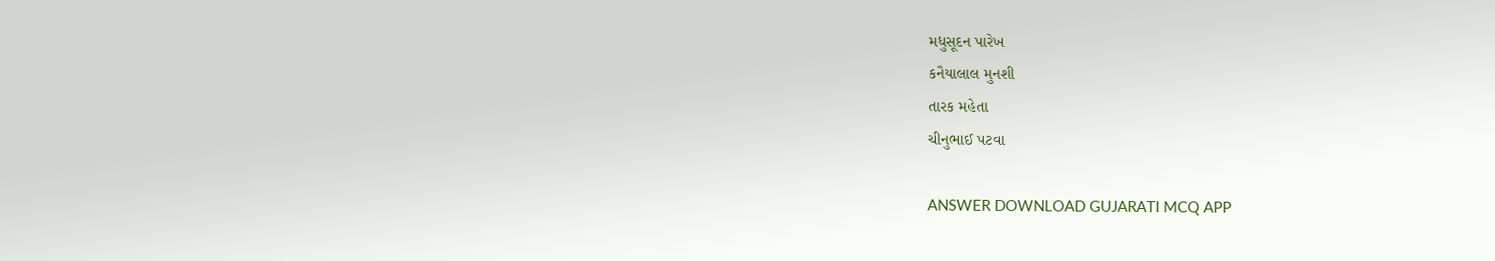મધુસૂદન પારેખ
કનૈયાલાલ મુનશી
તારક મહેતા
ચીનુભાઈ પટવા

ANSWER DOWNLOAD GUJARATI MCQ APP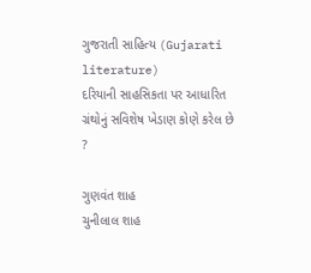ગુજરાતી સાહિત્ય (Gujarati literature)
દરિયાની સાહસિકતા પર આધારિત ગ્રંથોનું સવિશેષ ખેડાણ કોણે કરેલ છે ?

ગુણવંત શાહ
ચુનીલાલ શાહ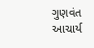ગુણવંત આચાર્ય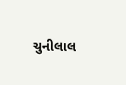ચુનીલાલ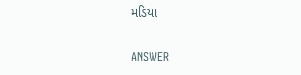મડિયા

ANSWER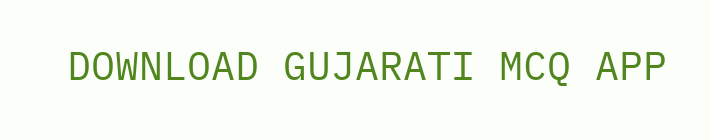DOWNLOAD GUJARATI MCQ APP